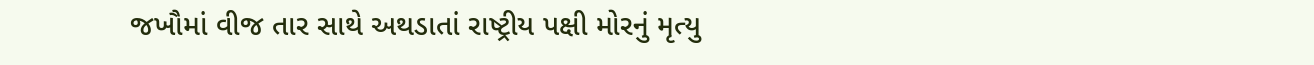જખૌમાં વીજ તાર સાથે અથડાતાં રાષ્ટ્રીય પક્ષી મોરનું મૃત્યુ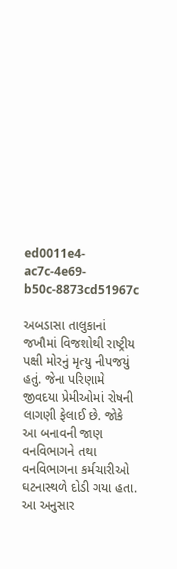ed0011e4-ac7c-4e69-b50c-8873cd51967c

અબડાસા તાલુકાનાં જખૌમાં વિજશોથી રાષ્ટ્રીય પક્ષી મોરનું મૃત્યુ નીપજયું હતું. જેના પરિણામે જીવદયા પ્રેમીઓમાં રોષની લાગણી ફેલાઈ છે. જોકે આ બનાવની જાણ વનવિભાગને તથા વનવિભાગના કર્મચારીઓ ઘટનાસ્થળે દોડી ગયા હતા. આ અનુસાર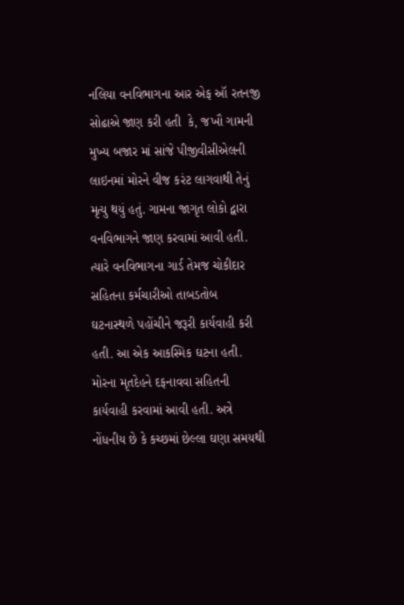નલિયા વનવિભાગના આર એફ ઑ રતનજી સોઢાએ જાણ કરી હતી  કે, જખૌ ગામની મુખ્ય બજાર માં સાંજે પીજીવીસીએલની લાઇનમાં મોરને વીજ કરંટ લાગવાથી તેનું મૃત્યુ થયું હતું. ગામના જાગૃત લોકો દ્વારા વનવિભાગને જાણ કરવામાં આવી હતી. ત્યારે વનવિભાગના ગાર્ડ તેમજ ચોકીદાર સહિતના કર્મચારીઓ તાબડતોબ ઘટનાસ્થળે પહોંચીને જરૂરી કાર્યવાહી કરી હતી. આ એક આકસ્મિક ઘટના હતી. મોરના મૃતદેહને દફનાવવા સહિતની કાર્યવાહી કરવામાં આવી હતી. અત્રે નોંધનીય છે કે કચ્છમાં છેલ્લા ઘણા સમયથી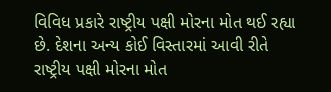વિવિધ પ્રકારે રાષ્ટ્રીય પક્ષી મોરના મોત થઈ રહ્યા છે. દેશના અન્ય કોઈ વિસ્તારમાં આવી રીતે રાષ્ટ્રીય પક્ષી મોરના મોત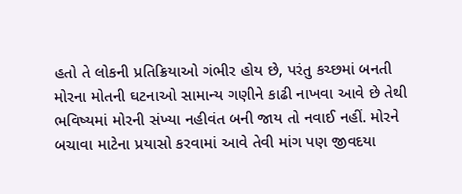હતો તે લોકની પ્રતિક્રિયાઓ ગંભીર હોય છે, પરંતુ કચ્છમાં બનતી મોરના મોતની ઘટનાઓ સામાન્ય ગણીને કાઢી નાખવા આવે છે તેથી ભવિષ્યમાં મોરની સંખ્યા નહીવંત બની જાય તો નવાઈ નહીં. મોરને બચાવા માટેના પ્રયાસો કરવામાં આવે તેવી માંગ પણ જીવદયા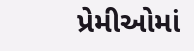પ્રેમીઓમાં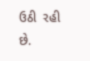ઉઠી  રહી છે.